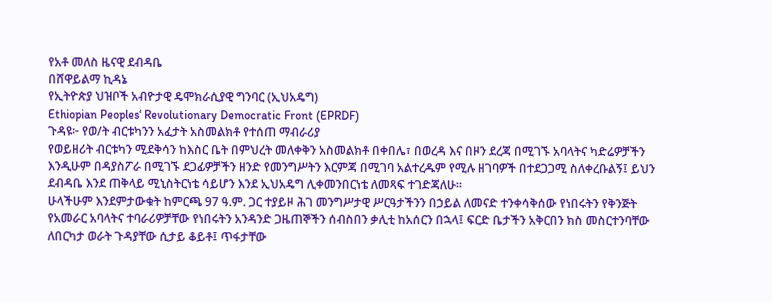የአቶ መለስ ዜናዊ ደብዳቤ
በሸዋይልማ ኪዳኔ
የኢትዮጵያ ህዝቦች አብዮታዊ ዴሞክራሲያዊ ግንባር (ኢህአዴግ)
Ethiopian Peoples‘ Revolutionary Democratic Front (EPRDF)
ጉዳዩ፦ የወ/ት ብርቱካንን አፈታት አስመልክቶ የተሰጠ ማብራሪያ
የወይዘሪት ብርቱካን ሚደቅሳን ከእስር ቤት በምህረት መለቀቅን አስመልክቶ በቀበሌ፣ በወረዳ እና በዞን ደረጃ በሚገኙ አባላትና ካድሬዎቻችን እንዲሁም በዳያስፖራ በሚገኙ ደጋፊዎቻችን ዘንድ የመንግሥትን እርምጃ በሚገባ አልተረዱም የሚሉ ዘገባዎች በተደጋጋሚ ስለቀረቡልኝ፤ ይህን ደብዳቤ እንደ ጠቅላይ ሚኒስትርነቴ ሳይሆን እንደ ኢህአዴግ ሊቀመንበርነቴ ለመጻፍ ተገድጃለሁ።
ሁላችሁም እንደምታውቁት ከምርጫ 97 ዓ.ም. ጋር ተያይዞ ሕገ መንግሥታዊ ሥርዓታችንን በኃይል ለመናድ ተንቀሳቅሰው የነበሩትን የቅንጅት የአመራር አባላትና ተባራሪዎቻቸው የነበሩትን አንዳንድ ጋዜጠኞችን ሰብስበን ቃሊቲ ከአሰርን በኋላ፤ ፍርድ ቤታችን አቅርበን ክስ መስርተንባቸው ለበርካታ ወራት ጉዳያቸው ሲታይ ቆይቶ፤ ጥፋታቸው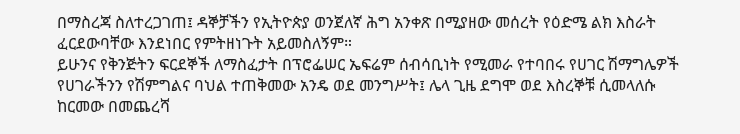በማስረጃ ስለተረጋገጠ፤ ዳኞቻችን የኢትዮጵያ ወንጀለኛ ሕግ አንቀጽ በሚያዘው መሰረት የዕድሜ ልክ እስራት ፈርደውባቸው እንደነበር የምትዘነጉት አይመስለኝም።
ይሁንና የቅንጅትን ፍርደኞች ለማስፈታት በፕሮፌሠር ኤፍሬም ሰብሳቢነት የሚመራ የተባበሩ የሀገር ሽማግሌዎች የሀገራችንን የሽምግልና ባህል ተጠቅመው አንዴ ወደ መንግሥት፤ ሌላ ጊዜ ደግሞ ወደ እስረኞቹ ሲመላለሱ ከርመው በመጨረሻ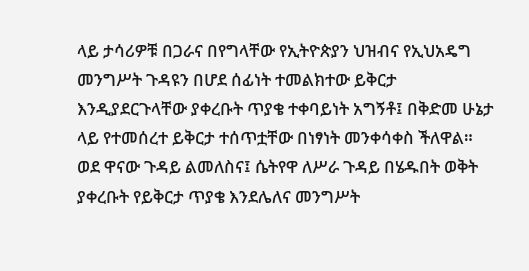ላይ ታሳሪዎቹ በጋራና በየግላቸው የኢትዮጵያን ህዝብና የኢህአዴግ መንግሥት ጉዳዩን በሆደ ሰፊነት ተመልክተው ይቅርታ እንዲያደርጉላቸው ያቀረቡት ጥያቄ ተቀባይነት አግኝቶ፤ በቅድመ ሁኔታ ላይ የተመሰረተ ይቅርታ ተሰጥቷቸው በነፃነት መንቀሳቀስ ችለዋል።
ወደ ዋናው ጉዳይ ልመለስና፤ ሴትየዋ ለሥራ ጉዳይ በሄዱበት ወቅት ያቀረቡት የይቅርታ ጥያቄ እንደሌለና መንግሥት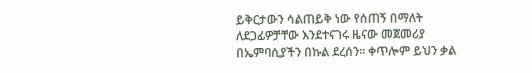ይቅርታውን ሳልጠይቅ ነው የሰጠኝ በማለት ለደጋፊዎቻቸው እንደተናገሩ ዜናው መጀመሪያ በኤምባሲያችን በኩል ደረሰን። ቀጥሎም ይህን ቃል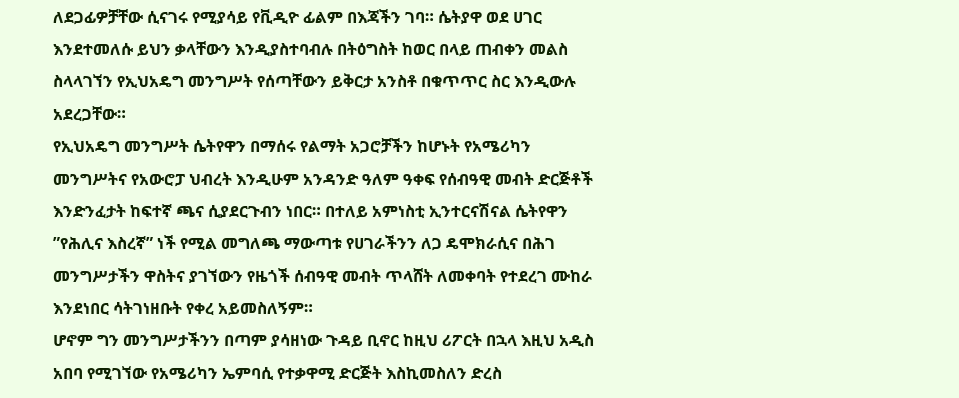ለደጋፊዎቻቸው ሲናገሩ የሚያሳይ የቪዲዮ ፊልም በእጃችን ገባ። ሴትያዋ ወደ ሀገር እንደተመለሱ ይህን ቃላቸውን እንዲያስተባብሉ በትዕግስት ከወር በላይ ጠብቀን መልስ ስላላገኘን የኢህአዴግ መንግሥት የሰጣቸውን ይቅርታ አንስቶ በቁጥጥር ስር እንዲውሉ አደረጋቸው።
የኢህአዴግ መንግሥት ሴትየዋን በማሰሩ የልማት አጋሮቻችን ከሆኑት የአሜሪካን መንግሥትና የአውሮፓ ህብረት እንዲሁም አንዳንድ ዓለም ዓቀፍ የሰብዓዊ መብት ድርጅቶች እንድንፈታት ከፍተኛ ጫና ሲያደርጉብን ነበር። በተለይ አምነስቲ ኢንተርናሽናል ሴትየዋን ”የሕሊና እስረኛ” ነች የሚል መግለጫ ማውጣቱ የሀገራችንን ለጋ ዴሞክራሲና በሕገ መንግሥታችን ዋስትና ያገኘውን የዜጎች ሰብዓዊ መብት ጥላሸት ለመቀባት የተደረገ ሙከራ እንደነበር ሳትገነዘቡት የቀረ አይመስለኝም።
ሆኖም ግን መንግሥታችንን በጣም ያሳዘነው ጉዳይ ቢኖር ከዚህ ሪፖርት በኋላ እዚህ አዲስ አበባ የሚገኘው የአሜሪካን ኤምባሲ የተቃዋሚ ድርጅት እስኪመስለን ድረስ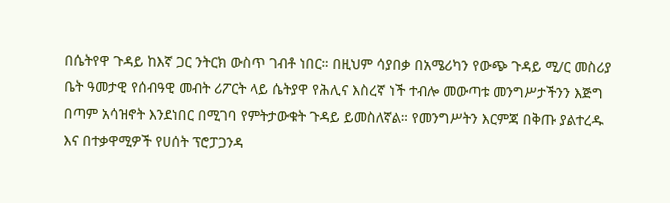በሴትየዋ ጉዳይ ከእኛ ጋር ንትርክ ውስጥ ገብቶ ነበር። በዚህም ሳያበቃ በአሜሪካን የውጭ ጉዳይ ሚ/ር መስሪያ ቤት ዓመታዊ የሰብዓዊ መብት ሪፖርት ላይ ሴትያዋ የሕሊና እስረኛ ነች ተብሎ መውጣቱ መንግሥታችንን እጅግ በጣም አሳዝኖት እንደነበር በሚገባ የምትታውቁት ጉዳይ ይመስለኛል። የመንግሥትን እርምጃ በቅጡ ያልተረዱ እና በተቃዋሚዎች የሀሰት ፕሮፓጋንዳ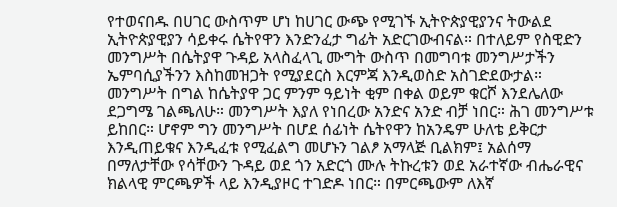የተወናበዱ በሀገር ውስጥም ሆነ ከሀገር ውጭ የሚገኙ ኢትዮጵያዊያንና ትውልደ ኢትዮጵያዊያን ሳይቀሩ ሴትየዋን እንድንፈታ ግፊት አድርገውብናል። በተለይም የስዊድን መንግሥት በሴትያዋ ጉዳይ አላስፈላጊ ሙግት ውስጥ በመግባቱ መንግሥታችን ኤምባሲያችንን እስከመዝጋት የሚያደርስ እርምጃ እንዲወስድ አስገድደውታል።
መንግሥት በግል ከሴትያዋ ጋር ምንም ዓይነት ቂም በቀል ወይም ቁርሾ እንደሌለው ደጋግሜ ገልጫለሁ። መንግሥት እያለ የነበረው አንድና አንድ ብቻ ነበር። ሕገ መንግሥቱ ይከበር። ሆኖም ግን መንግሥት በሆደ ሰፊነት ሴትየዋን ከአንዴም ሁለቴ ይቅርታ እንዲጠይቁና እንዲፈቱ የሚፈልግ መሆኑን ገልፆ አማላጅ ቢልክም፤ አልሰማ በማለታቸው የሳቸውን ጉዳይ ወደ ጎን አድርጎ ሙሉ ትኩረቱን ወደ አራተኛው ብሔራዊና ክልላዊ ምርጫዎች ላይ እንዲያዞር ተገድዶ ነበር። በምርጫውም ለእኛ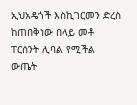ኢህአዴጎች እስኪገርመን ድረስ ከጠበቅነው በላይ መቶ ፐርሰንት ሊባል የሚችል ውጤት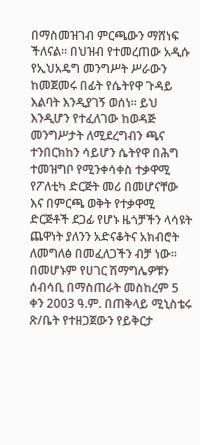በማስመዝገብ ምርጫውን ማሸነፍ ችለናል። በህዝብ የተመረጠው አዲሱ የኢህአዴግ መንግሥት ሥራውን ከመጀመሩ በፊት የሴትየዋ ጉዳይ እልባት እንዲያገኝ ወሰነ። ይህ እንዲሆን የተፈለገው ከወዳጅ መንግሥታት ለሚደረግብን ጫና ተንበርክከን ሳይሆን ሴትየዋ በሕግ ተመዝግቦ የሚንቀሳቀስ ተቃዋሚ የፖለቲካ ድርጅት መሪ በመሆናቸው እና በምርጫ ወቅት የተቃዋሚ ድርጅቶች ደጋፊ የሆኑ ዜጎቻችን ላሳዩት ጨዋነት ያለንን አድናቆትና አክብሮት ለመግለፅ በመፈለጋችን ብቻ ነው።
በመሆኑም የሀገር ሽማግሌዎቹን ሰብሳቢ በማስጠራት መስከረም 5 ቀን 2003 ዓ.ም. በጠቅላይ ሚኒስቴሩ ጽ/ቤት የተዘጋጀውን የይቅርታ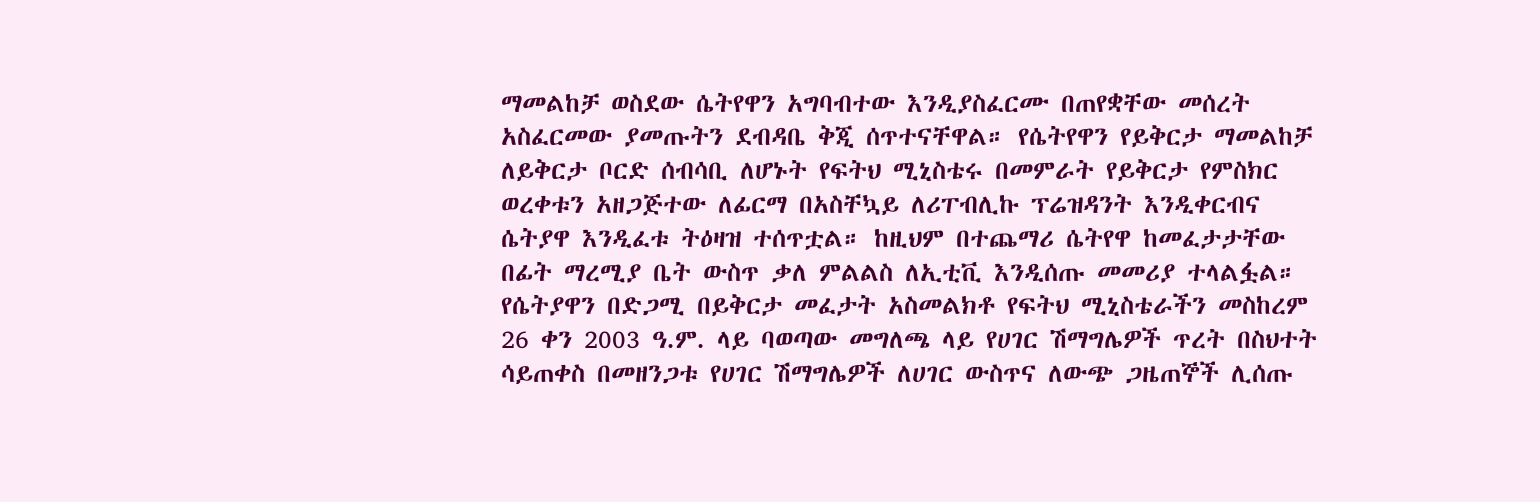ማመልከቻ ወስደው ሴትየዋን አግባብተው እንዲያስፈርሙ በጠየቋቸው መሰረት አስፈርመው ያመጡትን ደብዳቤ ቅጂ ሰጥተናቸዋል። የሴትየዋን የይቅርታ ማመልከቻ ለይቅርታ ቦርድ ሰብሳቢ ለሆኑት የፍትህ ሚኒስቴሩ በመምራት የይቅርታ የምስክር ወረቀቱን አዘጋጅተው ለፊርማ በአስቸኳይ ለሪፐብሊኩ ፕሬዝዳንት እንዲቀርብና ሴትያዋ እንዲፈቱ ትዕዛዝ ተሰጥቷል። ከዚህም በተጨማሪ ሴትየዋ ከመፈታታቸው በፊት ማረሚያ ቤት ውስጥ ቃለ ምልልስ ለኢቲቪ እንዲሰጡ መመሪያ ተላልፏል። የሴትያዋን በድጋሚ በይቅርታ መፈታት አስመልክቶ የፍትህ ሚኒስቴራችን መስከረም 26 ቀን 2003 ዓ.ም. ላይ ባወጣው መግለጫ ላይ የሀገር ሽማግሌዎች ጥረት በስህተት ሳይጠቀስ በመዘንጋቱ የሀገር ሽማግሌዎች ለሀገር ውስጥና ለውጭ ጋዜጠኞች ሊሰጡ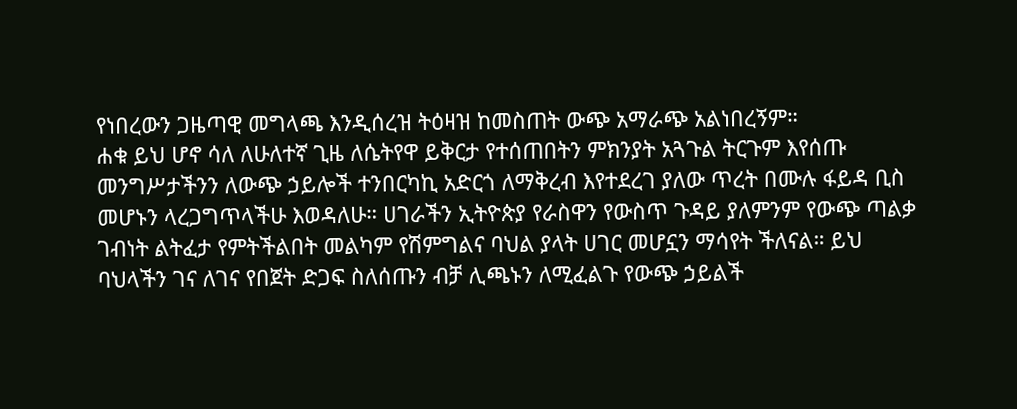የነበረውን ጋዜጣዊ መግላጫ እንዲሰረዝ ትዕዛዝ ከመስጠት ውጭ አማራጭ አልነበረኝም።
ሐቁ ይህ ሆኖ ሳለ ለሁለተኛ ጊዜ ለሴትየዋ ይቅርታ የተሰጠበትን ምክንያት አጓጉል ትርጉም እየሰጡ መንግሥታችንን ለውጭ ኃይሎች ተንበርካኪ አድርጎ ለማቅረብ እየተደረገ ያለው ጥረት በሙሉ ፋይዳ ቢስ መሆኑን ላረጋግጥላችሁ እወዳለሁ። ሀገራችን ኢትዮጵያ የራስዋን የውስጥ ጉዳይ ያለምንም የውጭ ጣልቃ ገብነት ልትፈታ የምትችልበት መልካም የሽምግልና ባህል ያላት ሀገር መሆኗን ማሳየት ችለናል። ይህ ባህላችን ገና ለገና የበጀት ድጋፍ ስለሰጡን ብቻ ሊጫኑን ለሚፈልጉ የውጭ ኃይልች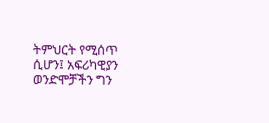ትምህርት የሚሰጥ ሲሆን፤ አፍሪካዊያን ወንድሞቻችን ግን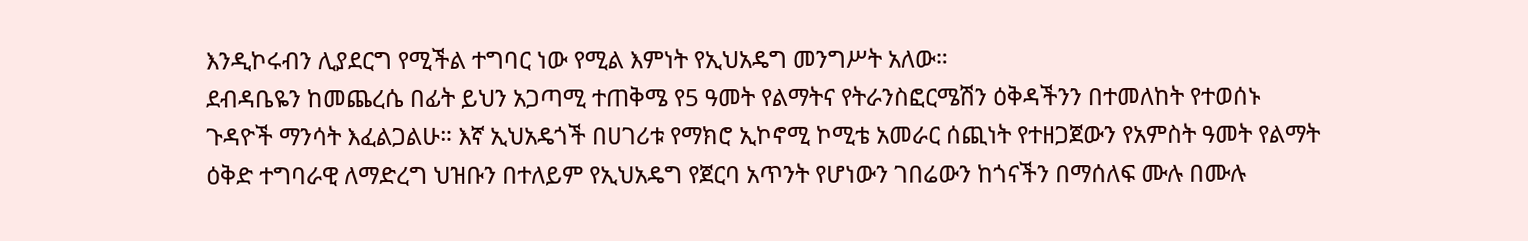እንዲኮሩብን ሊያደርግ የሚችል ተግባር ነው የሚል እምነት የኢህአዴግ መንግሥት አለው።
ደብዳቤዬን ከመጨረሴ በፊት ይህን አጋጣሚ ተጠቅሜ የ5 ዓመት የልማትና የትራንስፎርሜሽን ዕቅዳችንን በተመለከት የተወሰኑ ጉዳዮች ማንሳት እፈልጋልሁ። እኛ ኢህአዴጎች በሀገሪቱ የማክሮ ኢኮኖሚ ኮሚቴ አመራር ሰጪነት የተዘጋጀውን የአምስት ዓመት የልማት ዕቅድ ተግባራዊ ለማድረግ ህዝቡን በተለይም የኢህአዴግ የጀርባ አጥንት የሆነውን ገበሬውን ከጎናችን በማሰለፍ ሙሉ በሙሉ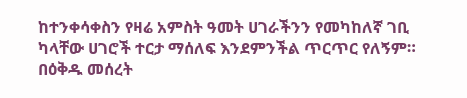ከተንቀሳቀስን የዛሬ አምስት ዓመት ሀገራችንን የመካከለኛ ገቢ ካላቸው ሀገሮች ተርታ ማሰለፍ እንደምንችል ጥርጥር የለኝም። በዕቅዱ መሰረት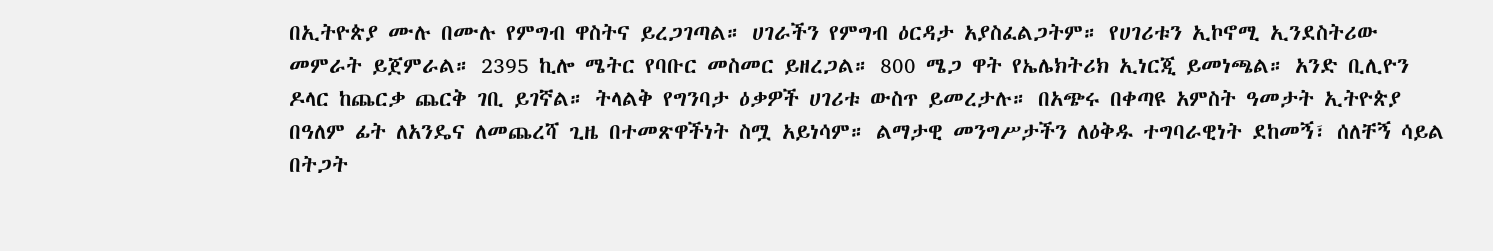በኢትዮጵያ ሙሉ በሙሉ የምግብ ዋስትና ይረጋገጣል። ሀገራችን የምግብ ዕርዳታ አያስፈልጋትም። የሀገሪቱን ኢኮኖሚ ኢንደስትሪው መምራት ይጀምራል። 2395 ኪሎ ሜትር የባቡር መስመር ይዘረጋል። 800 ሜጋ ዋት የኤሌክትሪክ ኢነርጂ ይመነጫል። አንድ ቢሊዮን ዶላር ከጨርቃ ጨርቅ ገቢ ይገኛል። ትላልቅ የግንባታ ዕቃዎች ሀገሪቱ ውስጥ ይመረታሉ። በአጭሩ በቀጣዩ አምስት ዓመታት ኢትዮጵያ በዓለም ፊት ለአንዴና ለመጨረሻ ጊዜ በተመጽዋችነት ስሟ አይነሳም። ልማታዊ መንግሥታችን ለዕቅዱ ተግባራዊነት ደከመኝ፣ ሰለቸኝ ሳይል በትጋት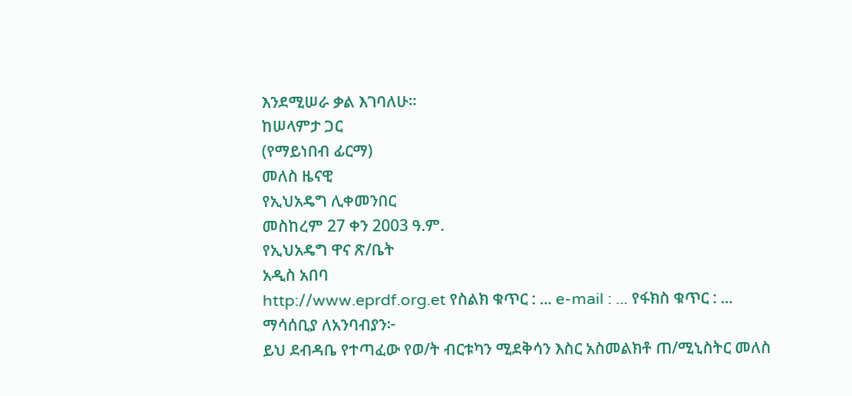እንደሚሠራ ቃል እገባለሁ።
ከሠላምታ ጋር
(የማይነበብ ፊርማ)
መለስ ዜናዊ
የኢህአዴግ ሊቀመንበር
መስከረም 27 ቀን 2003 ዓ.ም.
የኢህአዴግ ዋና ጽ/ቤት
አዲስ አበባ
http://www.eprdf.org.et የስልክ ቁጥር : ... e-mail : ... የፋክስ ቁጥር : ...
ማሳሰቢያ ለአንባብያን፦
ይህ ደብዳቤ የተጣፈው የወ/ት ብርቱካን ሚደቅሳን እስር አስመልክቶ ጠ/ሚኒስትር መለስ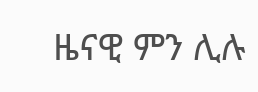ዜናዊ ምን ሊሉ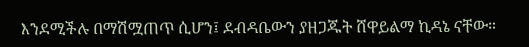እንደሚችሉ በማሽሟጠጥ ሲሆን፤ ደብዳቤውን ያዘጋጁት ሸዋይልማ ኪዳኔ ናቸው።